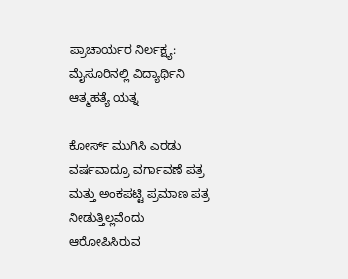ಪ್ರಾಚಾರ್ಯರ ನಿರ್ಲಕ್ಷ್ಯ: ಮೈಸೂರಿನಲ್ಲಿ ವಿದ್ಯಾರ್ಥಿನಿ ಆತ್ಮಹತ್ಯೆ ಯತ್ನ

ಕೋರ್ಸ್ ಮುಗಿಸಿ ಎರಡು ವರ್ಷವಾದ್ರೂ ವರ್ಗಾವಣೆ ಪತ್ರ ಮತ್ತು ಅಂಕಪಟ್ಟಿ ಪ್ರಮಾಣ ಪತ್ರ ನೀಡುತ್ತಿಲ್ಲವೆಂದು ಆರೋಪಿಸಿರುವ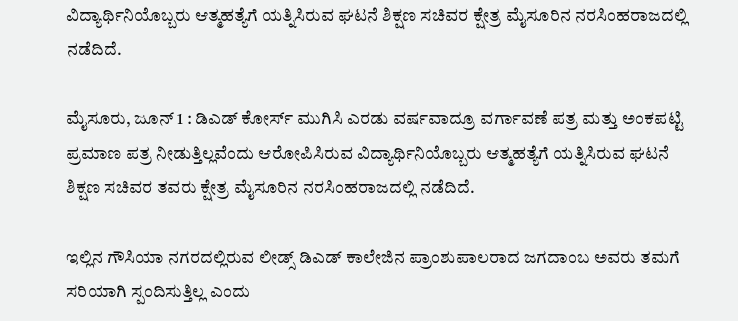ವಿದ್ಯಾರ್ಥಿನಿಯೊಬ್ಬರು ಆತ್ಮಹತ್ಯೆಗೆ ಯತ್ನಿಸಿರುವ ಘಟನೆ ಶಿಕ್ಷಣ ಸಚಿವರ ಕ್ಷೇತ್ರ ಮೈಸೂರಿನ ನರಸಿಂಹರಾಜದಲ್ಲಿ ನಡೆದಿದೆ.

ಮೈಸೂರು, ಜೂನ್ 1 : ಡಿಎಡ್ ಕೋರ್ಸ್ ಮುಗಿಸಿ ಎರಡು ವರ್ಷವಾದ್ರೂ ವರ್ಗಾವಣೆ ಪತ್ರ ಮತ್ತು ಅಂಕಪಟ್ಟಿ ಪ್ರಮಾಣ ಪತ್ರ ನೀಡುತ್ತಿಲ್ಲವೆಂದು ಆರೋಪಿಸಿರುವ ವಿದ್ಯಾರ್ಥಿನಿಯೊಬ್ಬರು ಆತ್ಮಹತ್ಯೆಗೆ ಯತ್ನಿಸಿರುವ ಘಟನೆ ಶಿಕ್ಷಣ ಸಚಿವರ ತವರು ಕ್ಷೇತ್ರ ಮೈಸೂರಿನ ನರಸಿಂಹರಾಜದಲ್ಲಿ ನಡೆದಿದೆ.

ಇಲ್ಲಿನ ಗೌಸಿಯಾ ನಗರದಲ್ಲಿರುವ ಲೀಡ್ಸ್ ಡಿಎಡ್ ಕಾಲೇಜಿನ ಪ್ರಾಂಶುಪಾಲರಾದ ಜಗದಾಂಬ ಅವರು ತಮಗೆ ಸರಿಯಾಗಿ ಸ್ಪಂದಿಸುತ್ತಿಲ್ಲ ಎಂದು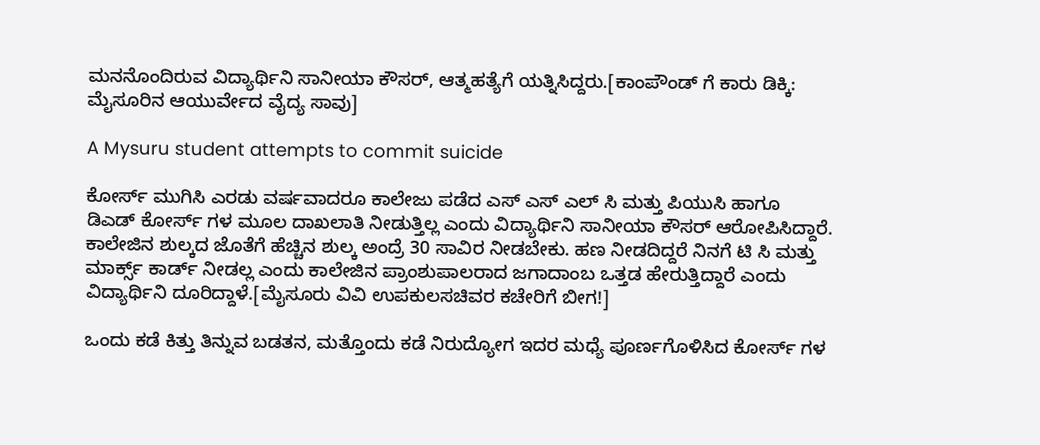ಮನನೊಂದಿರುವ ವಿದ್ಯಾರ್ಥಿನಿ ಸಾನೀಯಾ ಕೌಸರ್, ಆತ್ಮಹತ್ಯೆಗೆ ಯತ್ನಿಸಿದ್ದರು.[ಕಾಂಪೌಂಡ್ ಗೆ ಕಾರು ಡಿಕ್ಕಿ: ಮೈಸೂರಿನ ಆಯುರ್ವೇದ ವೈದ್ಯ ಸಾವು]

A Mysuru student attempts to commit suicide

ಕೋರ್ಸ್ ಮುಗಿಸಿ ಎರಡು ವರ್ಷವಾದರೂ ಕಾಲೇಜು ಪಡೆದ ಎಸ್ ಎಸ್ ಎಲ್ ಸಿ ಮತ್ತು ಪಿಯುಸಿ ಹಾಗೂ ಡಿಎಡ್ ಕೋರ್ಸ್ ಗಳ ಮೂಲ ದಾಖಲಾತಿ ನೀಡುತ್ತಿಲ್ಲ ಎಂದು ವಿದ್ಯಾರ್ಥಿನಿ ಸಾನೀಯಾ ಕೌಸರ್ ಆರೋಪಿಸಿದ್ದಾರೆ. ಕಾಲೇಜಿನ ಶುಲ್ಕದ ಜೊತೆಗೆ ಹೆಚ್ಚಿನ ಶುಲ್ಕ ಅಂದ್ರೆ 30 ಸಾವಿರ ನೀಡಬೇಕು. ಹಣ ನೀಡದಿದ್ದರೆ ನಿನಗೆ ಟಿ ಸಿ ಮತ್ತು ಮಾರ್ಕ್ಸ್ ಕಾರ್ಡ್ ನೀಡಲ್ಲ ಎಂದು ಕಾಲೇಜಿನ ಪ್ರಾಂಶುಪಾಲರಾದ ಜಗಾದಾಂಬ ಒತ್ತಡ ಹೇರುತ್ತಿದ್ದಾರೆ ಎಂದು ವಿದ್ಯಾರ್ಥಿನಿ ದೂರಿದ್ದಾಳೆ.[ಮೈಸೂರು ವಿವಿ ಉಪಕುಲಸಚಿವರ ಕಚೇರಿಗೆ ಬೀಗ!]

ಒಂದು ಕಡೆ ಕಿತ್ತು ತಿನ್ನುವ ಬಡತನ, ಮತ್ತೊಂದು ಕಡೆ ನಿರುದ್ಯೋಗ ಇದರ ಮಧ್ಯೆ ಪೂರ್ಣಗೊಳಿಸಿದ ಕೋರ್ಸ್ ಗಳ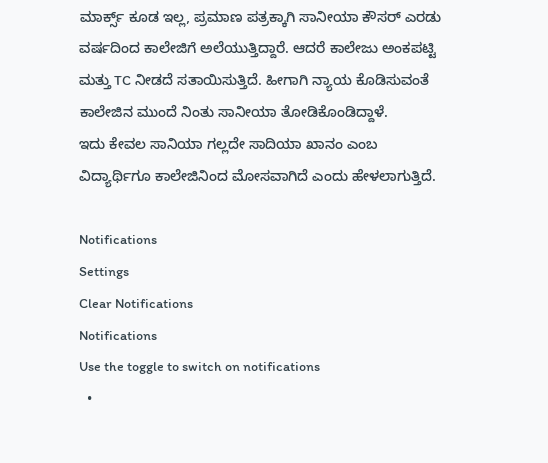ಮಾರ್ಕ್ಸ್ ಕೂಡ ಇಲ್ಲ, ಪ್ರಮಾಣ ಪತ್ರಕ್ಕಾಗಿ ಸಾನೀಯಾ ಕೌಸರ್ ಎರಡು ವರ್ಷದಿಂದ ಕಾಲೇಜಿಗೆ ಅಲೆಯುತ್ತಿದ್ದಾರೆ. ಆದರೆ ಕಾಲೇಜು ಅಂಕಪಟ್ಟಿ ಮತ್ತು TC ನೀಡದೆ ಸತಾಯಿಸುತ್ತಿದೆ. ಹೀಗಾಗಿ ನ್ಯಾಯ ಕೊಡಿಸುವಂತೆ ಕಾಲೇಜಿನ ಮುಂದೆ ನಿಂತು ಸಾನೀಯಾ ತೋಡಿಕೊಂಡಿದ್ದಾಳೆ.
ಇದು ಕೇವಲ ಸಾನಿಯಾ ಗಲ್ಲದೇ ಸಾದಿಯಾ ಖಾನಂ ಎಂಬ ವಿದ್ಯಾರ್ಥಿಗೂ ಕಾಲೇಜಿನಿಂದ ಮೋಸವಾಗಿದೆ ಎಂದು ಹೇಳಲಾಗುತ್ತಿದೆ.

Notifications
Settings
Clear Notifications
Notifications
Use the toggle to switch on notifications
  •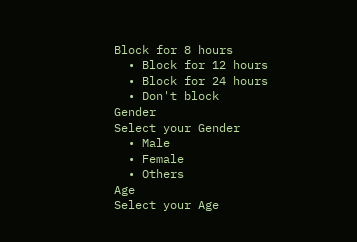Block for 8 hours
  • Block for 12 hours
  • Block for 24 hours
  • Don't block
Gender
Select your Gender
  • Male
  • Female
  • Others
Age
Select your Age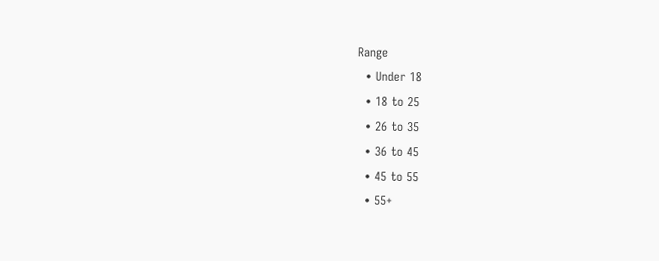Range
  • Under 18
  • 18 to 25
  • 26 to 35
  • 36 to 45
  • 45 to 55
  • 55+